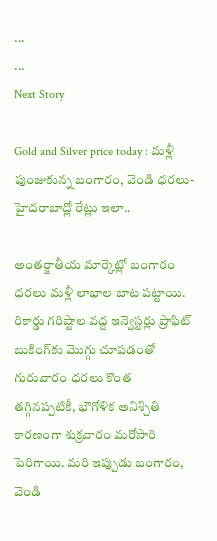...
...
Next Story

Gold and Silver price today : మళ్లీ పుంజుకున్న బంగారం, వెండి ధరలు- హైదరాబాద్లో రేట్లు ఇలా..

అంతర్జాతీయ మార్కెట్లో బంగారం ధరలు మళ్లీ లాభాల బాట పట్టాయి. రికార్డు గరిష్టాల వద్ద ఇన్వెస్టర్లు ప్రాఫిట్ బుకింగ్‌కు మొగ్గు చూపడంతో గురువారం ధరలు కొంత తగ్గినప్పటికీ, భౌగోళిక అనిశ్చితి కారణంగా శుక్రవారం మరోసారి పెరిగాయి. మరి ఇప్పుడు బంగారం, వెండి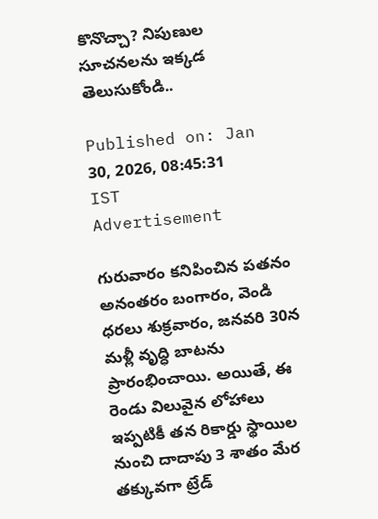కొనొచ్చా? నిపుణుల సూచనలను ఇక్కడ తెలుసుకోండి..

Published on: Jan 30, 2026, 08:45:31 IST
Advertisement

గురువారం కనిపించిన పతనం అనంతరం బంగారం, వెండి ధరలు శుక్రవారం, జనవరి 30న మళ్లీ వృద్ధి బాటను ప్రారంభించాయి. అయితే, ఈ రెండు విలువైన లోహాలు ఇప్పటికీ తన రికార్డు స్థాయిల నుంచి దాదాపు 3 శాతం మేర తక్కువగా ట్రేడ్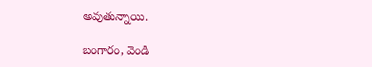అవుతున్నాయి.

బంగారం, వెండి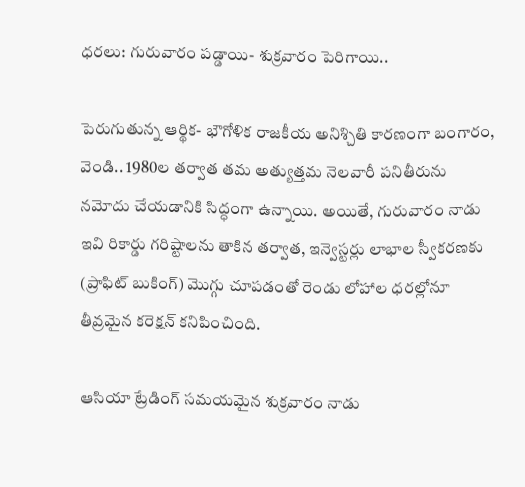ధరలు: గురువారం పడ్డాయి- శుక్రవారం పెరిగాయి..

పెరుగుతున్న ఆర్థిక- భౌగోళిక రాజకీయ అనిశ్చితి కారణంగా బంగారం, వెండి.. 1980ల తర్వాత తమ అత్యుత్తమ నెలవారీ పనితీరును నమోదు చేయడానికి సిద్ధంగా ఉన్నాయి. అయితే, గురువారం నాడు ఇవి రికార్డు గరిష్టాలను తాకిన తర్వాత, ఇన్వెస్టర్లు లాభాల స్వీకరణకు (ప్రాఫిట్ బుకింగ్) మొగ్గు చూపడంతో రెండు లోహాల ధరల్లోనూ తీవ్రమైన కరెక్షన్ కనిపించింది.

ఆసియా ట్రేడింగ్ సమయమైన శుక్రవారం నాడు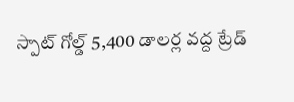స్పాట్ గోల్డ్ 5,400 డాలర్ల వద్ద ట్రేడ్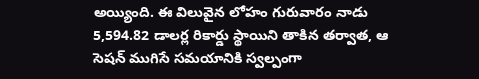అయ్యింది. ఈ విలువైన లోహం గురువారం నాడు 5,594.82 డాలర్ల రికార్డు స్థాయిని తాకిన తర్వాత, ఆ సెషన్ ముగిసే సమయానికి స్వల్పంగా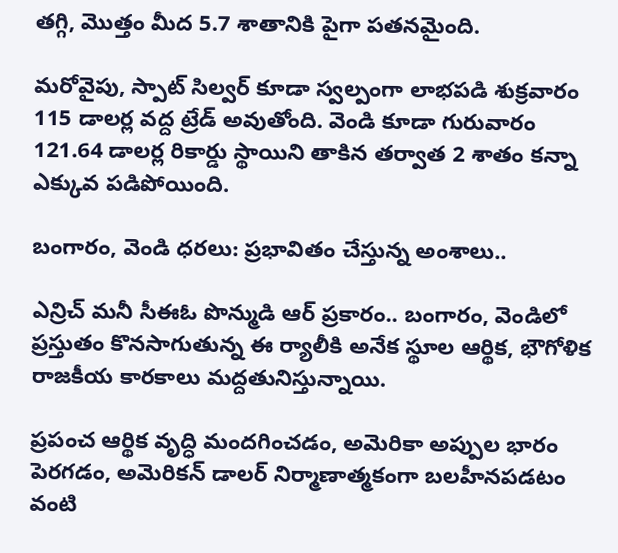తగ్గి, మొత్తం మీద 5.7 శాతానికి పైగా పతనమైంది.

మరోవైపు, స్పాట్ సిల్వర్ కూడా స్వల్పంగా లాభపడి శుక్రవారం 115 డాలర్ల వద్ద ట్రేడ్ అవుతోంది. వెండి కూడా గురువారం 121.64 డాలర్ల రికార్డు స్థాయిని తాకిన తర్వాత 2 శాతం కన్నా ఎక్కువ పడిపోయింది.

బంగారం, వెండి ధరలు: ప్రభావితం చేస్తున్న అంశాలు..

ఎన్రిచ్ మనీ సీఈఓ పొన్ముడి ఆర్ ప్రకారం.. బంగారం, వెండిలో ప్రస్తుతం కొనసాగుతున్న ఈ ర్యాలీకి అనేక స్థూల ఆర్థిక, భౌగోళిక రాజకీయ కారకాలు మద్దతునిస్తున్నాయి.

ప్రపంచ ఆర్థిక వృద్ధి మందగించడం, అమెరికా అప్పుల భారం పెరగడం, అమెరికన్ డాలర్ నిర్మాణాత్మకంగా బలహీనపడటం వంటి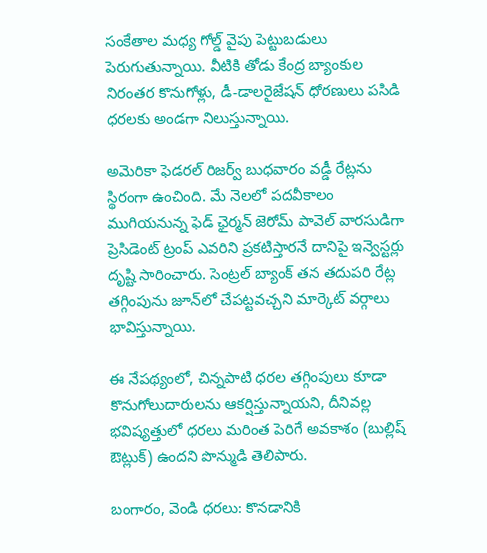సంకేతాల మధ్య గోల్డ్ వైపు పెట్టుబడులు పెరుగుతున్నాయి. వీటికి తోడు కేంద్ర బ్యాంకుల నిరంతర కొనుగోళ్లు, డీ-డాలరైజేషన్ ధోరణులు పసిడి ధరలకు అండగా నిలుస్తున్నాయి.

అమెరికా ఫెడరల్ రిజర్వ్ బుధవారం వడ్డీ రేట్లను స్థిరంగా ఉంచింది. మే నెలలో పదవీకాలం ముగియనున్న ఫెడ్ ఛైర్మన్ జెరోమ్ పావెల్ వారసుడిగా ప్రెసిడెంట్ ట్రంప్ ఎవరిని ప్రకటిస్తారనే దానిపై ఇన్వెస్టర్లు దృష్టి సారించారు. సెంట్రల్ బ్యాంక్ తన తదుపరి రేట్ల తగ్గింపును జూన్‌లో చేపట్టవచ్చని మార్కెట్ వర్గాలు భావిస్తున్నాయి.

ఈ నేపథ్యంలో, చిన్నపాటి ధరల తగ్గింపులు కూడా కొనుగోలుదారులను ఆకర్షిస్తున్నాయని, దీనివల్ల భవిష్యత్తులో ధరలు మరింత పెరిగే అవకాశం (బుల్లిష్ ఔట్లుక్) ఉందని పొన్ముడి తెలిపారు.

బంగారం, వెండి ధరలు: కొనడానికి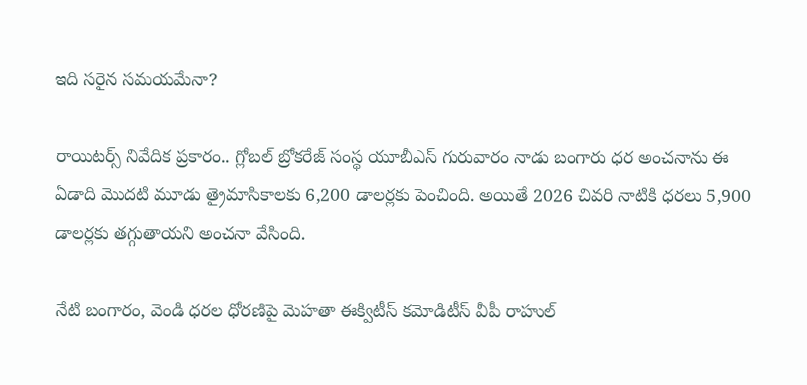ఇది సరైన సమయమేనా?

రాయిటర్స్ నివేదిక ప్రకారం.. గ్లోబల్ బ్రోకరేజ్ సంస్థ యూబీఎస్ గురువారం నాడు బంగారు ధర అంచనాను ఈ ఏడాది మొదటి మూడు త్రైమాసికాలకు 6,200 డాలర్లకు పెంచింది. అయితే 2026 చివరి నాటికి ధరలు 5,900 డాలర్లకు తగ్గుతాయని అంచనా వేసింది.

నేటి బంగారం, వెండి ధరల ధోరణిపై మెహతా ఈక్విటీస్ కమోడిటీస్ వీపీ రాహుల్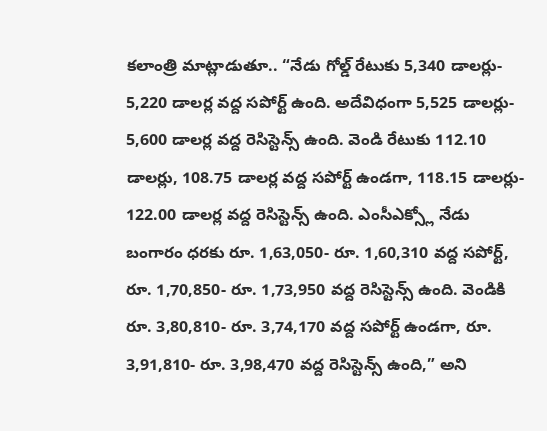కలాంత్రి మాట్లాడుతూ.. “నేడు గోల్డ్ రేటుకు 5,340 డాలర్లు- 5,220 డాలర్ల వద్ద సపోర్ట్ ఉంది. అదేవిధంగా 5,525 డాలర్లు- 5,600 డాలర్ల వద్ద రెసిస్టెన్స్ ఉంది. వెండి రేటుకు 112.10 డాలర్లు, 108.75 డాలర్ల వద్ద సపోర్ట్ ఉండగా, 118.15 డాలర్లు- 122.00 డాలర్ల వద్ద రెసిస్టెన్స్ ఉంది. ఎంసీఎక్స్లో నేడు బంగారం ధరకు రూ. 1,63,050- రూ. 1,60,310 వద్ద సపోర్ట్, రూ. 1,70,850- రూ. 1,73,950 వద్ద రెసిస్టెన్స్ ఉంది. వెండికి రూ. 3,80,810- రూ. 3,74,170 వద్ద సపోర్ట్ ఉండగా, రూ. 3,91,810- రూ. 3,98,470 వద్ద రెసిస్టెన్స్ ఉంది,” అని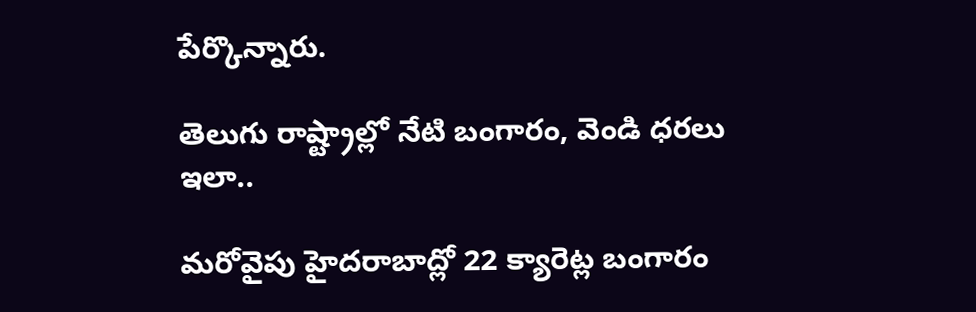పేర్కొన్నారు.

తెలుగు రాష్ట్రాల్లో నేటి బంగారం, వెండి ధరలు ఇలా..

మరోవైపు హైదరాబాద్లో 22 క్యారెట్ల బంగారం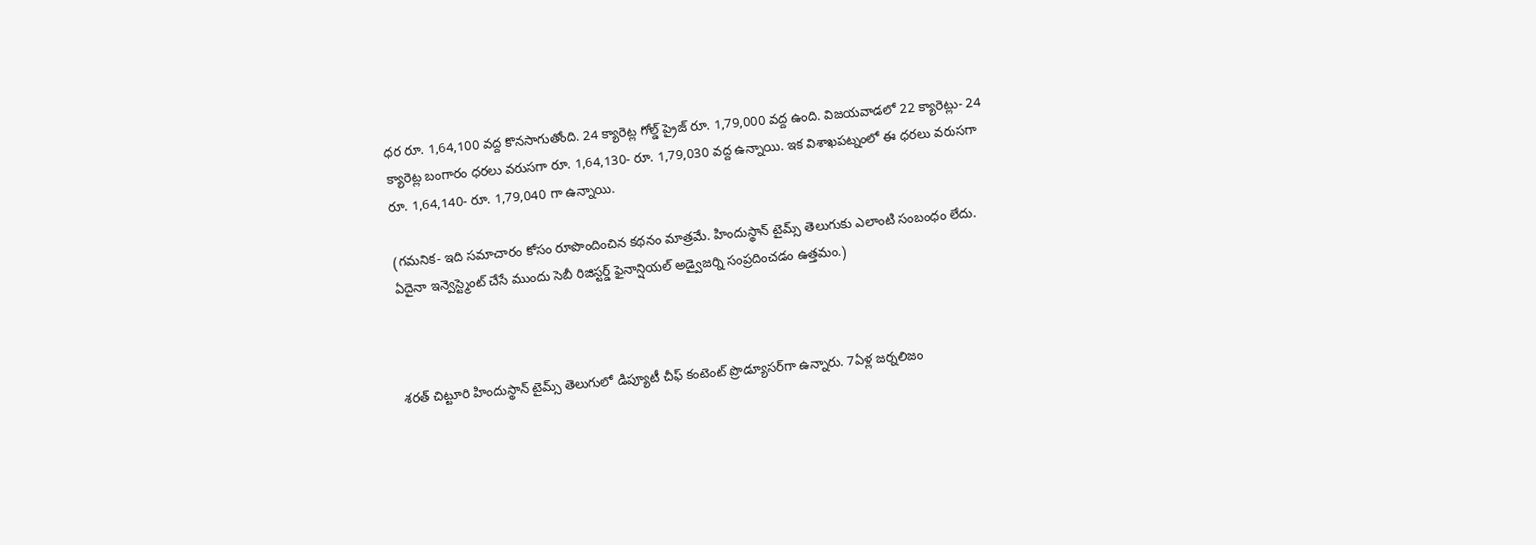ధర రూ. 1,64,100 వద్ద కొనసాగుతోంది. 24 క్యారెట్ల గోల్డ్ ప్రైజ్ రూ. 1,79,000 వద్ద ఉంది. విజయవాడలో 22 క్యారెట్లు- 24 క్యారెట్ల బంగారం ధరలు వరుసగా రూ. 1,64,130- రూ. 1,79,030 వద్ద ఉన్నాయి. ఇక విశాఖపట్నంలో ఈ ధరలు వరుసగా రూ. 1,64,140- రూ. 1,79,040 గా ఉన్నాయి.

(గమనిక- ఇది సమాచారం కోసం రూపొందించిన కథనం మాత్రమే. హిందుస్థాన్ టైమ్స్ తెలుగుకు ఎలాంటి సంబంధం లేదు. ఏదైనా ఇన్వెస్ట్మెంట్ చేసే ముందు సెబీ రిజిస్టర్డ్ ఫైనాన్షియల్ అడ్వైజర్ని సంప్రదించడం ఉత్తమం.)



శరత్ చిట్టూరి హిందుస్థాన్ టైమ్స్ తెలుగులో డిప్యూటీ చీఫ్ కంటెంట్ ప్రొడ్యూసర్‌గా ఉన్నారు. 7ఏళ్ల జర్నలిజం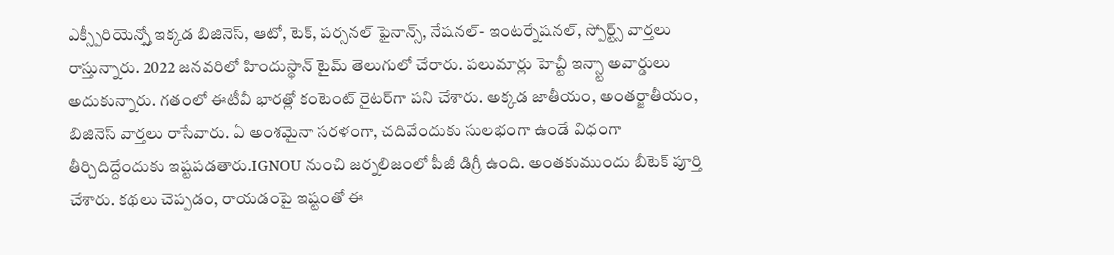ఎక్స్పీరియెన్స్తో ఇక్కడ బిజినెస్, ఆటో, టెక్, పర్సనల్ ఫైనాన్స్, నేషనల్- ఇంటర్నేషనల్, స్పోర్ట్స్ వార్తలు రాస్తున్నారు. 2022 జనవరిలో హిందుస్థాన్ టైమ్ తెలుగులో చేరారు. పలుమార్లు హెచ్టీ ఇన్స్టా అవార్డులు అదుకున్నారు. గతంలో ఈటీవీ భారత్లో కంటెంట్ రైటర్‌గా పని చేశారు. అక్కడ జాతీయం, అంతర్జాతీయం, బిజినెస్ వార్తలు రాసేవారు. ఏ అంశమైనా సరళంగా, చదివేందుకు సులభంగా ఉండే విధంగా తీర్చిదిద్దేందుకు ఇష్టపడతారు.IGNOU నుంచి జర్నలిజంలో పీజీ డిగ్రీ ఉంది. అంతకుముందు బీటెక్ పూర్తి చేశారు. కథలు చెప్పడం, రాయడంపై ఇష్టంతో ఈ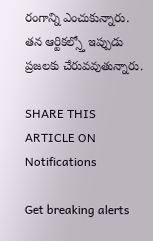రంగాన్ని ఎంచుకున్నారు. తన ఆర్టికల్స్తో ఇప్పుడు ప్రజలకు చేరువవుతున్నారు.

SHARE THIS ARTICLE ON
Notifications

Get breaking alerts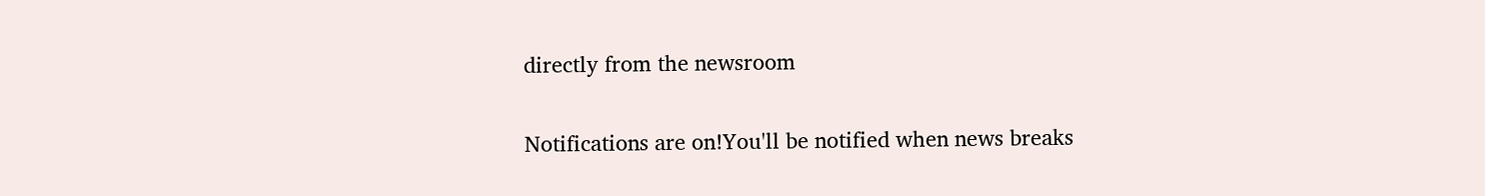directly from the newsroom

Notifications are on!You'll be notified when news breaks